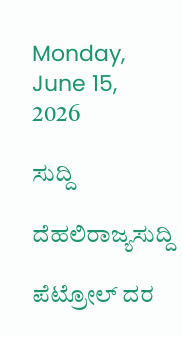Monday, June 15, 2026

ಸುದ್ದಿ

ದೆಹಲಿರಾಜ್ಯಸುದ್ದಿ

ಪೆಟ್ರೋಲ್‌ ದರ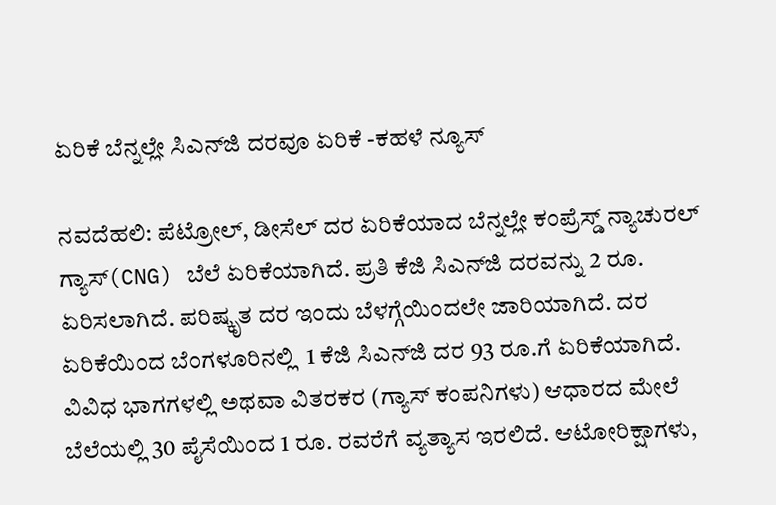ಏರಿಕೆ ಬೆನ್ನಲ್ಲೇ ಸಿಎನ್‌ಜಿ ದರವೂ ಏರಿಕೆ -ಕಹಳೆ ನ್ಯೂಸ್

ನವದೆಹಲಿ: ಪೆಟ್ರೋಲ್‌, ಡೀಸೆಲ್‌ ದರ ಏರಿಕೆಯಾದ ಬೆನ್ನಲ್ಲೇ ಕಂಪ್ರೆಸ್ಡ್ ನ್ಯಾಚುರಲ್ ಗ್ಯಾಸ್(CNG) ಬೆಲೆ ಏರಿಕೆಯಾಗಿದೆ. ಪ್ರತಿ ಕೆಜಿ ಸಿಎನ್‌ಜಿ ದರವನ್ನು 2 ರೂ. ಏರಿಸಲಾಗಿದೆ. ಪರಿಷ್ಕೃತ ದರ ಇಂದು ಬೆಳಗ್ಗೆಯಿಂದಲೇ ಜಾರಿಯಾಗಿದೆ. ದರ ಏರಿಕೆಯಿಂದ ಬೆಂಗಳೂರಿನಲ್ಲಿ  1 ಕೆಜಿ ಸಿಎನ್‌ಜಿ ದರ 93 ರೂ.ಗೆ ಏರಿಕೆಯಾಗಿದೆ. ವಿವಿಧ ಭಾಗಗಳಲ್ಲಿ ಅಥವಾ ವಿತರಕರ (ಗ್ಯಾಸ್ ಕಂಪನಿಗಳು) ಆಧಾರದ ಮೇಲೆ ಬೆಲೆಯಲ್ಲಿ 30 ಪೈಸೆಯಿಂದ 1 ರೂ. ರವರೆಗೆ ವ್ಯತ್ಯಾಸ ಇರಲಿದೆ. ಆಟೋರಿಕ್ಷಾಗಳು,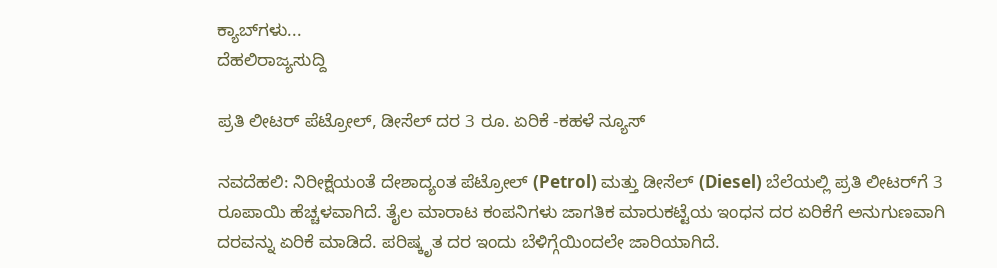ಕ್ಯಾಬ್‌ಗಳು...
ದೆಹಲಿರಾಜ್ಯಸುದ್ದಿ

ಪ್ರತಿ ಲೀಟರ್‌ ಪೆಟ್ರೋಲ್‌, ಡೀಸೆಲ್‌ ದರ 3 ರೂ. ಏರಿಕೆ -ಕಹಳೆ ನ್ಯೂಸ್

ನವದೆಹಲಿ: ನಿರೀಕ್ಷೆಯಂತೆ ದೇಶಾದ್ಯಂತ ಪೆಟ್ರೋಲ್ (Petrol) ಮತ್ತು ಡೀಸೆಲ್ (Diesel) ಬೆಲೆಯಲ್ಲಿ ಪ್ರತಿ ಲೀಟರ್‌ಗೆ 3 ರೂಪಾಯಿ ಹೆಚ್ಚಳವಾಗಿದೆ. ತೈಲ ಮಾರಾಟ ಕಂಪನಿಗಳು ಜಾಗತಿಕ ಮಾರುಕಟ್ಟೆಯ ಇಂಧನ ದರ ಏರಿಕೆಗೆ ಅನುಗುಣವಾಗಿ ದರವನ್ನು ಏರಿಕೆ ಮಾಡಿದೆ. ಪರಿಷ್ಕೃತ ದರ ಇಂದು ಬೆಳಿಗ್ಗೆಯಿಂದಲೇ ಜಾರಿಯಾಗಿದೆ.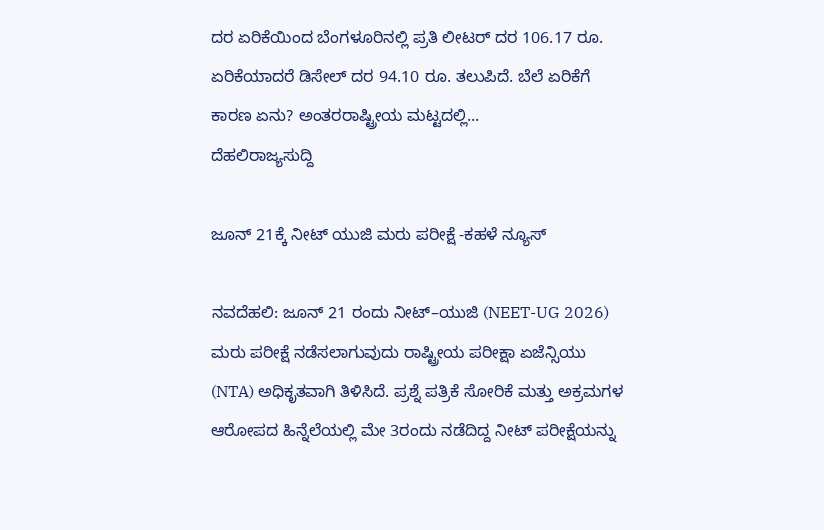ದರ ಏರಿಕೆಯಿಂದ ಬೆಂಗಳೂರಿನಲ್ಲಿ ಪ್ರತಿ ಲೀಟರ್‌ ದರ 106.17 ರೂ. ಏರಿಕೆಯಾದರೆ ಡಿಸೇಲ್‌ ದರ 94.10 ರೂ. ತಲುಪಿದೆ. ಬೆಲೆ ಏರಿಕೆಗೆ ಕಾರಣ ಏನು? ಅಂತರರಾಷ್ಟ್ರೀಯ ಮಟ್ಟದಲ್ಲಿ...
ದೆಹಲಿರಾಜ್ಯಸುದ್ದಿ

ಜೂನ್‌ 21ಕ್ಕೆ ನೀಟ್‌ ಯುಜಿ ಮರು ಪರೀಕ್ಷೆ -ಕಹಳೆ ನ್ಯೂಸ್

ನವದೆಹಲಿ: ಜೂನ್‌ 21 ರಂದು ನೀಟ್‌–ಯುಜಿ (NEET-UG 2026) ಮರು ಪರೀಕ್ಷೆ ನಡೆಸಲಾಗುವುದು ರಾಷ್ಟ್ರೀಯ ಪರೀಕ್ಷಾ ಏಜೆನ್ಸಿಯು (NTA) ಅಧಿಕೃತವಾಗಿ ತಿಳಿಸಿದೆ. ಪ್ರಶ್ನೆ ಪತ್ರಿಕೆ ಸೋರಿಕೆ ಮತ್ತು ಅಕ್ರಮಗಳ ಆರೋಪದ ಹಿನ್ನೆಲೆಯಲ್ಲಿ ಮೇ 3ರಂದು ನಡೆದಿದ್ದ ನೀಟ್‌ ಪರೀಕ್ಷೆಯನ್ನು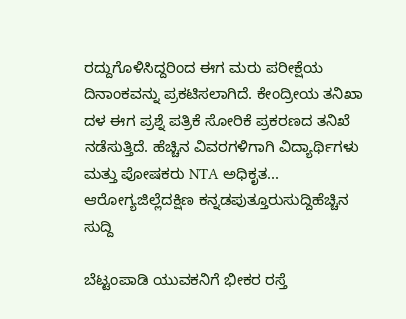ರದ್ದುಗೊಳಿಸಿದ್ದರಿಂದ ಈಗ ಮರು ಪರೀಕ್ಷೆಯ ದಿನಾಂಕವನ್ನು ಪ್ರಕಟಿಸಲಾಗಿದೆ. ಕೇಂದ್ರೀಯ ತನಿಖಾ ದಳ ಈಗ ಪ್ರಶ್ನೆ ಪತ್ರಿಕೆ ಸೋರಿಕೆ ಪ್ರಕರಣದ ತನಿಖೆ ನಡೆಸುತ್ತಿದೆ. ಹೆಚ್ಚಿನ ವಿವರಗಳಿಗಾಗಿ ವಿದ್ಯಾರ್ಥಿಗಳು ಮತ್ತು ಪೋಷಕರು NTA ಅಧಿಕೃತ...
ಆರೋಗ್ಯಜಿಲ್ಲೆದಕ್ಷಿಣ ಕನ್ನಡಪುತ್ತೂರುಸುದ್ದಿಹೆಚ್ಚಿನ ಸುದ್ದಿ

ಬೆಟ್ಟಂಪಾಡಿ ಯುವಕನಿಗೆ ಭೀಕರ ರಸ್ತೆ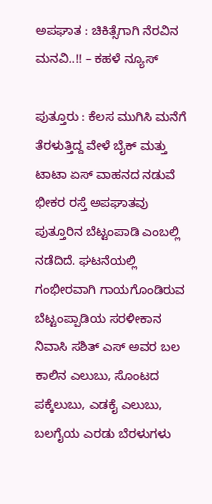ಅಪಘಾತ : ಚಿಕಿತ್ಸೆಗಾಗಿ ನೆರವಿನ ಮನವಿ..!! – ಕಹಳೆ ನ್ಯೂಸ್

ಪುತ್ತೂರು : ಕೆಲಸ ಮುಗಿಸಿ ಮನೆಗೆ ತೆರಳುತ್ತಿದ್ದ ವೇಳೆ ಬೈಕ್ ಮತ್ತು ಟಾಟಾ ಏಸ್ ವಾಹನದ ನಡುವೆ ಭೀಕರ ರಸ್ತೆ ಅಪಘಾತವು ಪುತ್ತೂರಿನ ಬೆಟ್ಟಂಪಾಡಿ ಎಂಬಲ್ಲಿ ನಡೆದಿದೆ. ಘಟನೆಯಲ್ಲಿ ಗಂಭೀರವಾಗಿ ಗಾಯಗೊಂಡಿರುವ ಬೆಟ್ಟಂಪ್ಪಾಡಿಯ ಸರಳೀಕಾನ ನಿವಾಸಿ ಸಶಿತ್ ಎಸ್ ಅವರ ಬಲ ಕಾಲಿನ ಎಲುಬು, ಸೊಂಟದ ಪಕ್ಕೆಲುಬು, ಎಡಕೈ ಎಲುಬು, ಬಲಗೈಯ ಎರಡು ಬೆರಳುಗಳು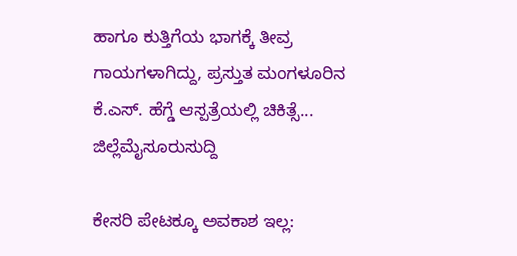ಹಾಗೂ ಕುತ್ತಿಗೆಯ ಭಾಗಕ್ಕೆ ತೀವ್ರ ಗಾಯಗಳಾಗಿದ್ದು, ಪ್ರಸ್ತುತ ಮಂಗಳೂರಿನ ಕೆ.ಎಸ್. ಹೆಗ್ಡೆ ಆಸ್ಪತ್ರೆಯಲ್ಲಿ ಚಿಕಿತ್ಸೆ...
ಜಿಲ್ಲೆಮೈಸೂರುಸುದ್ದಿ

ಕೇಸರಿ ಪೇಟಕ್ಕೂ ಅವಕಾಶ ಇಲ್ಲ: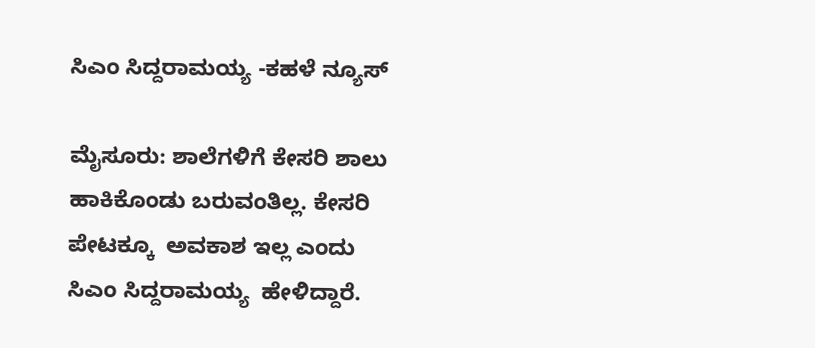ಸಿಎಂ ಸಿದ್ದರಾಮಯ್ಯ -ಕಹಳೆ ನ್ಯೂಸ್

ಮೈಸೂರು: ಶಾಲೆಗಳಿಗೆ ಕೇಸರಿ ಶಾಲು ಹಾಕಿಕೊಂಡು ಬರುವಂತಿಲ್ಲ. ಕೇಸರಿ ಪೇಟಕ್ಕೂ  ಅವಕಾಶ ಇಲ್ಲ ಎಂದು ಸಿಎಂ ಸಿದ್ದರಾಮಯ್ಯ  ಹೇಳಿದ್ದಾರೆ.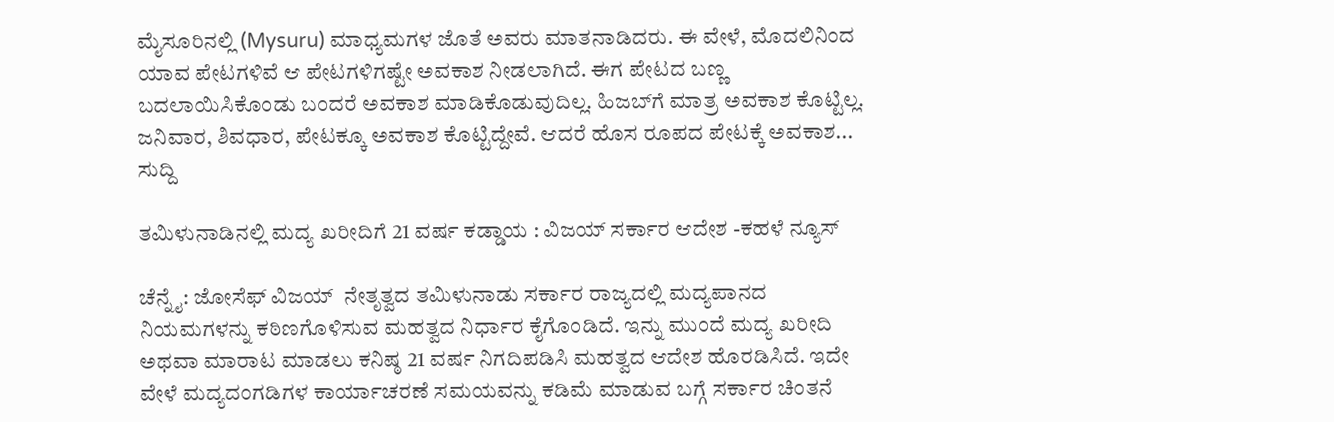ಮೈಸೂರಿನಲ್ಲಿ (Mysuru) ಮಾಧ್ಯಮಗಳ ಜೊತೆ ಅವರು ಮಾತನಾಡಿದರು. ಈ ವೇಳೆ, ಮೊದಲಿನಿಂದ ಯಾವ ಪೇಟಗಳಿವೆ ಆ ಪೇಟಗಳಿಗಷ್ಟೇ ಅವಕಾಶ ನೀಡಲಾಗಿದೆ. ಈಗ ಪೇಟದ ಬಣ್ಣ ಬದಲಾಯಿಸಿಕೊಂಡು ಬಂದರೆ ಅವಕಾಶ ಮಾಡಿಕೊಡುವುದಿಲ್ಲ. ಹಿಜಬ್‌ಗೆ ಮಾತ್ರ ಅವಕಾಶ ಕೊಟ್ಟಿಲ್ಲ. ಜನಿವಾರ, ಶಿವಧಾರ, ಪೇಟಕ್ಕೂ ಅವಕಾಶ ಕೊಟ್ಟಿದ್ದೇವೆ. ಆದರೆ ಹೊಸ ರೂಪದ ಪೇಟಕ್ಕೆ ಅವಕಾಶ...
ಸುದ್ದಿ

ತಮಿಳುನಾಡಿನಲ್ಲಿ ಮದ್ಯ ಖರೀದಿಗೆ 21 ವರ್ಷ ಕಡ್ಡಾಯ : ವಿಜಯ್ ಸರ್ಕಾರ ಆದೇಶ -ಕಹಳೆ ನ್ಯೂಸ್

ಚೆನ್ನೈ: ಜೋಸೆಫ್ ವಿಜಯ್  ನೇತೃತ್ವದ ತಮಿಳುನಾಡು ಸರ್ಕಾರ ರಾಜ್ಯದಲ್ಲಿ ಮದ್ಯಪಾನದ ನಿಯಮಗಳನ್ನು ಕಠಿಣಗೊಳಿಸುವ ಮಹತ್ವದ ನಿರ್ಧಾರ ಕೈಗೊಂಡಿದೆ. ಇನ್ನು ಮುಂದೆ ಮದ್ಯ ಖರೀದಿ ಅಥವಾ ಮಾರಾಟ ಮಾಡಲು ಕನಿಷ್ಠ 21 ವರ್ಷ ನಿಗದಿಪಡಿಸಿ ಮಹತ್ವದ ಆದೇಶ ಹೊರಡಿಸಿದೆ. ಇದೇ ವೇಳೆ ಮದ್ಯದಂಗಡಿಗಳ ಕಾರ್ಯಾಚರಣೆ ಸಮಯವನ್ನು ಕಡಿಮೆ ಮಾಡುವ ಬಗ್ಗೆ ಸರ್ಕಾರ ಚಿಂತನೆ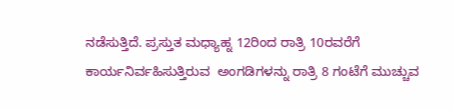ನಡೆಸುತ್ತಿದೆ. ಪ್ರಸ್ತುತ ಮಧ್ಯಾಹ್ನ 12ರಿಂದ ರಾತ್ರಿ 10ರವರೆಗೆ ಕಾರ್ಯನಿರ್ವಹಿಸುತ್ತಿರುವ  ಅಂಗಡಿಗಳನ್ನು ರಾತ್ರಿ 8 ಗಂಟೆಗೆ ಮುಚ್ಚುವ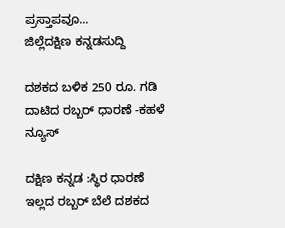ಪ್ರಸ್ತಾಪವೂ...
ಜಿಲ್ಲೆದಕ್ಷಿಣ ಕನ್ನಡಸುದ್ದಿ

ದಶಕದ ಬಳಿಕ 250 ರೂ. ಗಡಿ ದಾಟಿದ ರಬ್ಬರ್ ಧಾರಣೆ -ಕಹಳೆ ನ್ಯೂಸ್

ದಕ್ಷಿಣ ಕನ್ನಡ :ಸ್ಥಿರ ಧಾರಣೆ ಇಲ್ಲದ ರಬ್ಬರ್ ಬೆಲೆ ದಶಕದ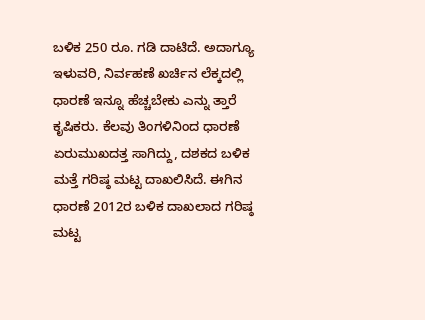ಬಳಿಕ 250 ರೂ. ಗಡಿ ದಾಟಿದೆ. ಅದಾಗ್ಯೂ ಇಳುವರಿ, ನಿರ್ವಹಣೆ ಖರ್ಚಿನ ಲೆಕ್ಕದಲ್ಲಿ ಧಾರಣೆ ಇನ್ನೂ ಹೆಚ್ಚಬೇಕು ಎನ್ನು ತ್ತಾರೆ ಕೃಷಿಕರು. ಕೆಲವು ತಿಂಗಳಿನಿಂದ ಧಾರಣೆ ಏರುಮುಖದತ್ತ ಸಾಗಿದ್ದು, ದಶಕದ ಬಳಿಕ ಮತ್ತೆ ಗರಿಷ್ಠ ಮಟ್ಟ ದಾಖಲಿಸಿದೆ. ಈಗಿನ ಧಾರಣೆ 2012ರ ಬಳಿಕ ದಾಖಲಾದ ಗರಿಷ್ಠ ಮಟ್ಟ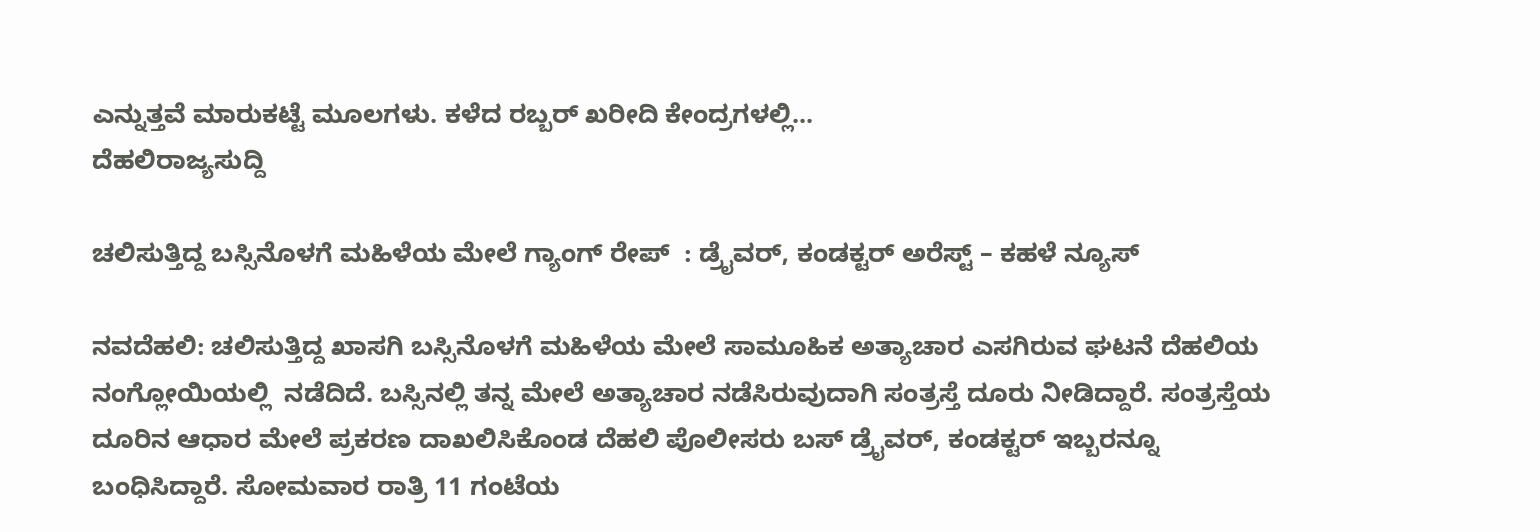ಎನ್ನುತ್ತವೆ ಮಾರುಕಟ್ಟೆ ಮೂಲಗಳು. ಕಳೆದ ರಬ್ಬರ್ ಖರೀದಿ ಕೇಂದ್ರಗಳಲ್ಲಿ...
ದೆಹಲಿರಾಜ್ಯಸುದ್ದಿ

ಚಲಿಸುತ್ತಿದ್ದ ಬಸ್ಸಿನೊಳಗೆ ಮಹಿಳೆಯ ಮೇಲೆ ಗ್ಯಾಂಗ್ ರೇಪ್  : ಡ್ರೈವರ್, ಕಂಡಕ್ಟರ್ ಅರೆಸ್ಟ್ – ಕಹಳೆ ನ್ಯೂಸ್

ನವದೆಹಲಿ: ಚಲಿಸುತ್ತಿದ್ದ ಖಾಸಗಿ ಬಸ್ಸಿನೊಳಗೆ ಮಹಿಳೆಯ ಮೇಲೆ ಸಾಮೂಹಿಕ ಅತ್ಯಾಚಾರ ಎಸಗಿರುವ ಘಟನೆ ದೆಹಲಿಯ ನಂಗ್ಲೋಯಿಯಲ್ಲಿ  ನಡೆದಿದೆ. ಬಸ್ಸಿನಲ್ಲಿ ತನ್ನ ಮೇಲೆ ಅತ್ಯಾಚಾರ ನಡೆಸಿರುವುದಾಗಿ ಸಂತ್ರಸ್ತೆ ದೂರು ನೀಡಿದ್ದಾರೆ. ಸಂತ್ರಸ್ತೆಯ ದೂರಿನ ಆಧಾರ ಮೇಲೆ ಪ್ರಕರಣ ದಾಖಲಿಸಿಕೊಂಡ ದೆಹಲಿ ಪೊಲೀಸರು ಬಸ್ ಡ್ರೈವರ್, ಕಂಡಕ್ಟರ್ ಇಬ್ಬರನ್ನೂ ಬಂಧಿಸಿದ್ದಾರೆ. ಸೋಮವಾರ ರಾತ್ರಿ 11 ಗಂಟೆಯ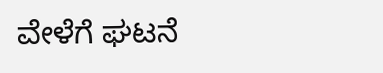ವೇಳೆಗೆ ಘಟನೆ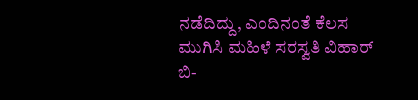ನಡೆದಿದ್ದು, ಎಂದಿನಂತೆ ಕೆಲಸ ಮುಗಿಸಿ ಮಹಿಳೆ ಸರಸ್ವತಿ ವಿಹಾರ್ ಬಿ-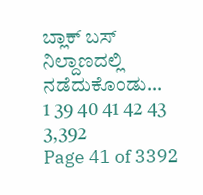ಬ್ಲಾಕ್ ಬಸ್ ನಿಲ್ದಾಣದಲ್ಲಿ ನಡೆದುಕೊಂಡು...
1 39 40 41 42 43 3,392
Page 41 of 3392